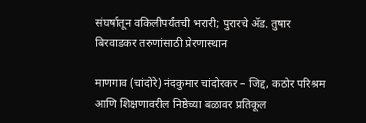संघर्षातून वकिलीपर्यंतची भरारी; पुरारचे ॲड. तुषार बिरवाडकर तरुणांसाठी प्रेरणास्थान

माणगाव (चांदोरे) नंदकुमार चांदोरकर – जिद्द, कठोर परिश्रम आणि शिक्षणावरील निष्ठेच्या बळावर प्रतिकूल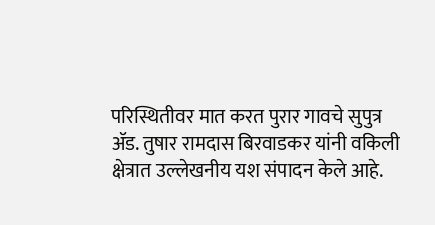परिस्थितीवर मात करत पुरार गावचे सुपुत्र ॲड. तुषार रामदास बिरवाडकर यांनी वकिली क्षेत्रात उल्लेखनीय यश संपादन केले आहे.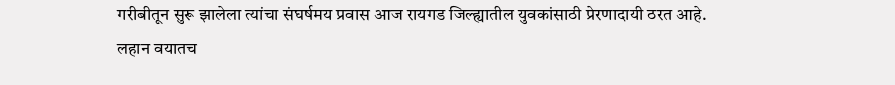गरीबीतून सुरू झालेला त्यांचा संघर्षमय प्रवास आज रायगड जिल्ह्यातील युवकांसाठी प्रेरणादायी ठरत आहे.
लहान वयातच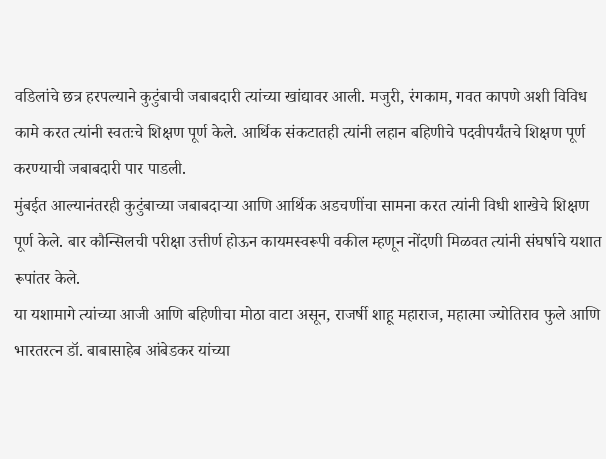वडिलांचे छत्र हरपल्याने कुटुंबाची जबाबदारी त्यांच्या खांद्यावर आली. मजुरी, रंगकाम, गवत कापणे अशी विविध कामे करत त्यांनी स्वतःचे शिक्षण पूर्ण केले. आर्थिक संकटातही त्यांनी लहान बहिणीचे पदवीपर्यंतचे शिक्षण पूर्ण करण्याची जबाबदारी पार पाडली.
मुंबईत आल्यानंतरही कुटुंबाच्या जबाबदाऱ्या आणि आर्थिक अडचणींचा सामना करत त्यांनी विधी शाखेचे शिक्षण पूर्ण केले. बार कौन्सिलची परीक्षा उत्तीर्ण होऊन कायमस्वरूपी वकील म्हणून नोंदणी मिळवत त्यांनी संघर्षाचे यशात रूपांतर केले.
या यशामागे त्यांच्या आजी आणि बहिणीचा मोठा वाटा असून, राजर्षी शाहू महाराज, महात्मा ज्योतिराव फुले आणि भारतरत्न डॉ. बाबासाहेब आंबेडकर यांच्या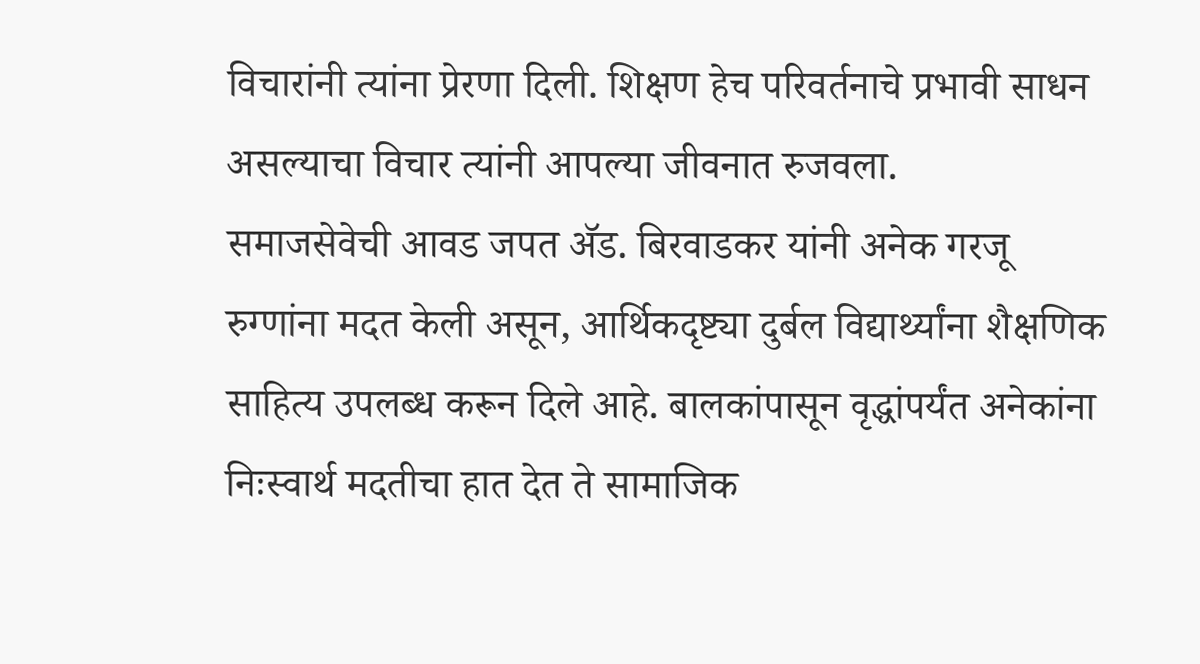विचारांनी त्यांना प्रेरणा दिली. शिक्षण हेच परिवर्तनाचे प्रभावी साधन असल्याचा विचार त्यांनी आपल्या जीवनात रुजवला.
समाजसेवेची आवड जपत ॲड. बिरवाडकर यांनी अनेक गरजू रुग्णांना मदत केली असून, आर्थिकदृष्ट्या दुर्बल विद्यार्थ्यांना शैक्षणिक साहित्य उपलब्ध करून दिले आहे. बालकांपासून वृद्धांपर्यंत अनेकांना निःस्वार्थ मदतीचा हात देत ते सामाजिक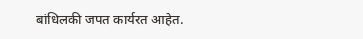बांधिलकी जपत कार्यरत आहेत.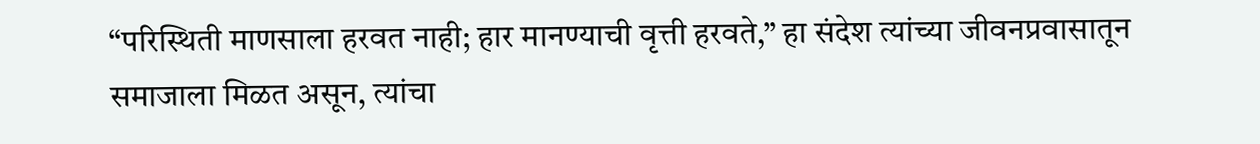“परिस्थिती माणसाला हरवत नाही; हार मानण्याची वृत्ती हरवते,” हा संदेश त्यांच्या जीवनप्रवासातून समाजाला मिळत असून, त्यांचा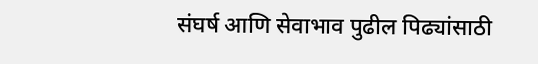संघर्ष आणि सेवाभाव पुढील पिढ्यांसाठी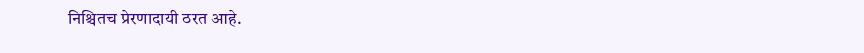निश्चितच प्रेरणादायी ठरत आहे.